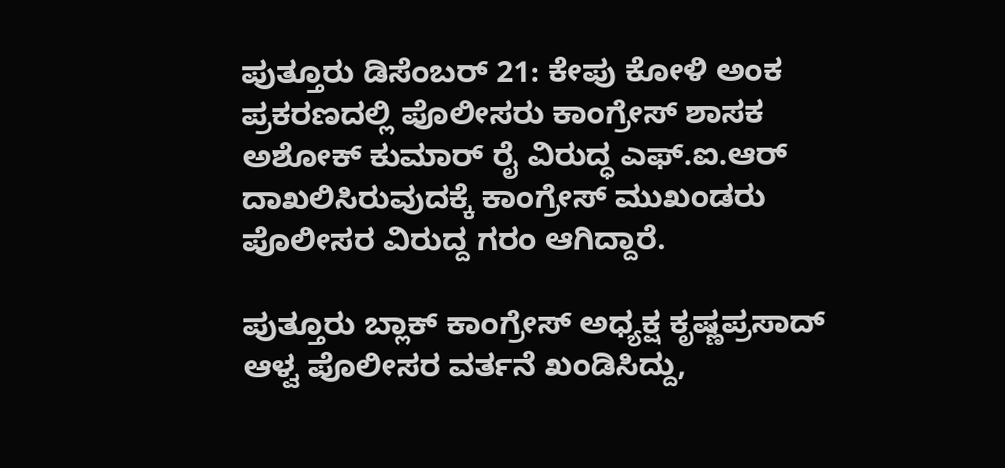ಪುತ್ತೂರು ಡಿಸೆಂಬರ್ 21: ಕೇಪು ಕೋಳಿ ಅಂಕ ಪ್ರಕರಣದಲ್ಲಿ ಪೊಲೀಸರು ಕಾಂಗ್ರೇಸ್ ಶಾಸಕ ಅಶೋಕ್ ಕುಮಾರ್ ರೈ ವಿರುದ್ಧ ಎಫ್.ಐ.ಆರ್ ದಾಖಲಿಸಿರುವುದಕ್ಕೆ ಕಾಂಗ್ರೇಸ್ ಮುಖಂಡರು ಪೊಲೀಸರ ವಿರುದ್ದ ಗರಂ ಆಗಿದ್ದಾರೆ.

ಪುತ್ತೂರು ಬ್ಲಾಕ್ ಕಾಂಗ್ರೇಸ್ ಅಧ್ಯಕ್ಷ ಕೃಷ್ಣಪ್ರಸಾದ್ ಆಳ್ವ ಪೊಲೀಸರ ವರ್ತನೆ ಖಂಡಿಸಿದ್ದು,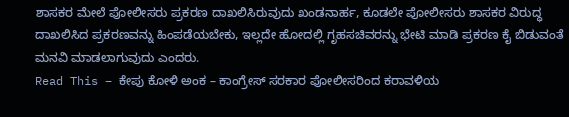ಶಾಸಕರ ಮೇಲೆ ಪೋಲೀಸರು ಪ್ರಕರಣ ದಾಖಲಿಸಿರುವುದು ಖಂಡನಾರ್ಹ, ಕೂಡಲೇ ಪೋಲೀಸರು ಶಾಸಕರ ವಿರುದ್ಧ ದಾಖಲಿಸಿದ ಪ್ರಕರಣವನ್ನು ಹಿಂಪಡೆಯಬೇಕು, ಇಲ್ಲದೇ ಹೋದಲ್ಲಿ ಗೃಹಸಚಿವರನ್ನು ಭೇಟಿ ಮಾಡಿ ಪ್ರಕರಣ ಕೈ ಬಿಡುವಂತೆ ಮನವಿ ಮಾಡಲಾಗುವುದು ಎಂದರು.
Read This – ಕೇಪು ಕೋಳಿ ಅಂಕ – ಕಾಂಗ್ರೇಸ್ ಸರಕಾರ ಪೋಲೀಸರಿಂದ ಕರಾವಳಿಯ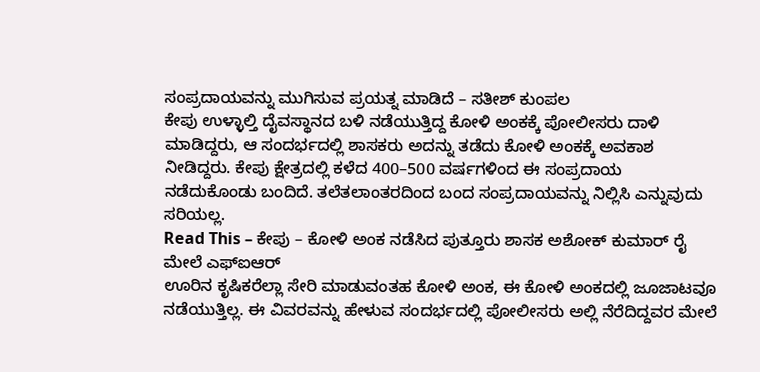ಸಂಪ್ರದಾಯವನ್ನು ಮುಗಿಸುವ ಪ್ರಯತ್ನ ಮಾಡಿದೆ – ಸತೀಶ್ ಕುಂಪಲ
ಕೇಪು ಉಳ್ಳಾಲ್ತಿ ದೈವಸ್ಥಾನದ ಬಳಿ ನಡೆಯುತ್ತಿದ್ದ ಕೋಳಿ ಅಂಕಕ್ಕೆ ಪೋಲೀಸರು ದಾಳಿ ಮಾಡಿದ್ದರು, ಆ ಸಂದರ್ಭದಲ್ಲಿ ಶಾಸಕರು ಅದನ್ನು ತಡೆದು ಕೋಳಿ ಅಂಕಕ್ಕೆ ಅವಕಾಶ ನೀಡಿದ್ದರು. ಕೇಪು ಕ್ಷೇತ್ರದಲ್ಲಿ ಕಳೆದ 400–500 ವರ್ಷಗಳಿಂದ ಈ ಸಂಪ್ರದಾಯ ನಡೆದುಕೊಂಡು ಬಂದಿದೆ. ತಲೆತಲಾಂತರದಿಂದ ಬಂದ ಸಂಪ್ರದಾಯವನ್ನು ನಿಲ್ಲಿಸಿ ಎನ್ನುವುದು ಸರಿಯಲ್ಲ.
Read This – ಕೇಪು – ಕೋಳಿ ಅಂಕ ನಡೆಸಿದ ಪುತ್ತೂರು ಶಾಸಕ ಅಶೋಕ್ ಕುಮಾರ್ ರೈ ಮೇಲೆ ಎಫ್ಐಆರ್
ಊರಿನ ಕೃಷಿಕರೆಲ್ಲಾ ಸೇರಿ ಮಾಡುವಂತಹ ಕೋಳಿ ಅಂಕ, ಈ ಕೋಳಿ ಅಂಕದಲ್ಲಿ ಜೂಜಾಟವೂ ನಡೆಯುತ್ತಿಲ್ಲ. ಈ ವಿವರವನ್ನು ಹೇಳುವ ಸಂದರ್ಭದಲ್ಲಿ ಪೋಲೀಸರು ಅಲ್ಲಿ ನೆರೆದಿದ್ದವರ ಮೇಲೆ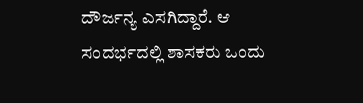ದೌರ್ಜನ್ಯ ಎಸಗಿದ್ದಾರೆ. ಆ ಸಂದರ್ಭದಲ್ಲಿ ಶಾಸಕರು ಒಂದು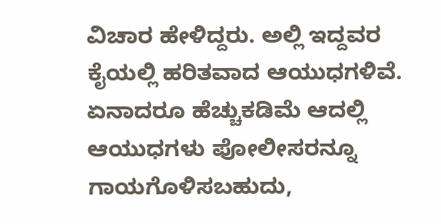ವಿಚಾರ ಹೇಳಿದ್ದರು. ಅಲ್ಲಿ ಇದ್ದವರ ಕೈಯಲ್ಲಿ ಹರಿತವಾದ ಆಯುಧಗಳಿವೆ. ಏನಾದರೂ ಹೆಚ್ಚುಕಡಿಮೆ ಆದಲ್ಲಿ ಆಯುಧಗಳು ಪೋಲೀಸರನ್ನೂ ಗಾಯಗೊಳಿಸಬಹುದು,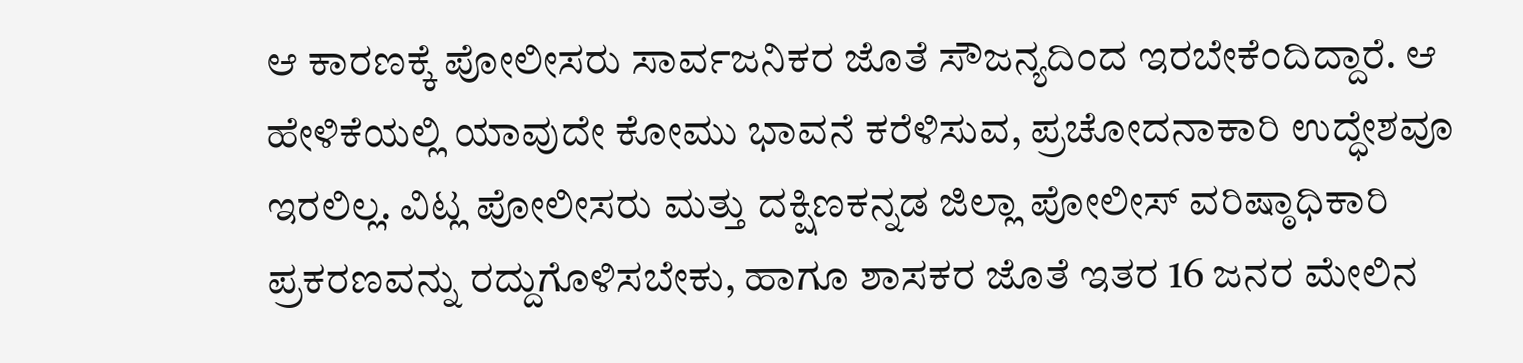ಆ ಕಾರಣಕ್ಕೆ ಪೋಲೀಸರು ಸಾರ್ವಜನಿಕರ ಜೊತೆ ಸೌಜನ್ಯದಿಂದ ಇರಬೇಕೆಂದಿದ್ದಾರೆ. ಆ ಹೇಳಿಕೆಯಲ್ಲಿ ಯಾವುದೇ ಕೋಮು ಭಾವನೆ ಕರೆಳಿಸುವ, ಪ್ರಚೋದನಾಕಾರಿ ಉದ್ಧೇಶವೂ ಇರಲಿಲ್ಲ. ವಿಟ್ಲ ಪೋಲೀಸರು ಮತ್ತು ದಕ್ಷಿಣಕನ್ನಡ ಜಿಲ್ಲಾ ಪೋಲೀಸ್ ವರಿಷ್ಠಾಧಿಕಾರಿ ಪ್ರಕರಣವನ್ನು ರದ್ದುಗೊಳಿಸಬೇಕು, ಹಾಗೂ ಶಾಸಕರ ಜೊತೆ ಇತರ 16 ಜನರ ಮೇಲಿನ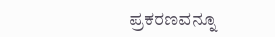ಪ್ರಕರಣವನ್ನೂ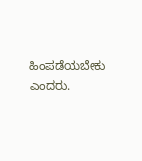ಹಿಂಪಡೆಯಬೇಕು ಎಂದರು.